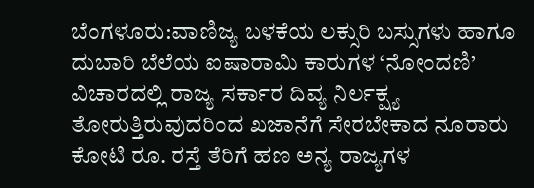ಬೆಂಗಳೂರು:ವಾಣಿಜ್ಯ ಬಳಕೆಯ ಲಕ್ಸುರಿ ಬಸ್ಸುಗಳು ಹಾಗೂ ದುಬಾರಿ ಬೆಲೆಯ ಐಷಾರಾಮಿ ಕಾರುಗಳ ‘ನೋಂದಣಿ’ ವಿಚಾರದಲ್ಲಿ ರಾಜ್ಯ ಸರ್ಕಾರ ದಿವ್ಯ ನಿರ್ಲಕ್ಷ್ಯ ತೋರುತ್ತಿರುವುದರಿಂದ ಖಜಾನೆಗೆ ಸೇರಬೇಕಾದ ನೂರಾರು ಕೋಟಿ ರೂ. ರಸ್ತೆ ತೆರಿಗೆ ಹಣ ಅನ್ಯ ರಾಜ್ಯಗಳ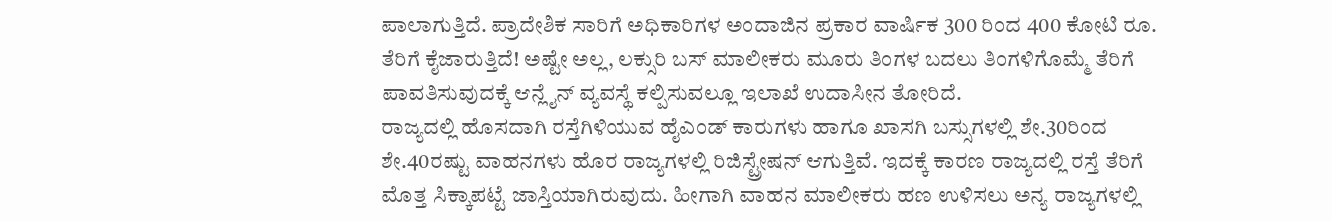ಪಾಲಾಗುತ್ತಿದೆ. ಪ್ರಾದೇಶಿಕ ಸಾರಿಗೆ ಅಧಿಕಾರಿಗಳ ಅಂದಾಜಿನ ಪ್ರಕಾರ ವಾರ್ಷಿಕ 300 ರಿಂದ 400 ಕೋಟಿ ರೂ. ತೆರಿಗೆ ಕೈಜಾರುತ್ತಿದೆ! ಅಷ್ಟೇ ಅಲ್ಲ, ಲಕ್ಸುರಿ ಬಸ್ ಮಾಲೀಕರು ಮೂರು ತಿಂಗಳ ಬದಲು ತಿಂಗಳಿಗೊಮ್ಮೆ ತೆರಿಗೆ ಪಾವತಿಸುವುದಕ್ಕೆ ಆನ್ಲೈನ್ ವ್ಯವಸ್ಥೆ ಕಲ್ಪಿಸುವಲ್ಲೂ ಇಲಾಖೆ ಉದಾಸೀನ ತೋರಿದೆ.
ರಾಜ್ಯದಲ್ಲಿ ಹೊಸದಾಗಿ ರಸ್ತೆಗಿಳಿಯುವ ಹೈಎಂಡ್ ಕಾರುಗಳು ಹಾಗೂ ಖಾಸಗಿ ಬಸ್ಸುಗಳಲ್ಲಿ ಶೇ.30ರಿಂದ ಶೇ.40ರಷ್ಟು ವಾಹನಗಳು ಹೊರ ರಾಜ್ಯಗಳಲ್ಲಿ ರಿಜಿಸ್ಟ್ರೇಷನ್ ಆಗುತ್ತಿವೆ. ಇದಕ್ಕೆ ಕಾರಣ ರಾಜ್ಯದಲ್ಲಿ ರಸ್ತೆ ತೆರಿಗೆ ಮೊತ್ತ ಸಿಕ್ಕಾಪಟ್ಟೆ ಜಾಸ್ತಿಯಾಗಿರುವುದು. ಹೀಗಾಗಿ ವಾಹನ ಮಾಲೀಕರು ಹಣ ಉಳಿಸಲು ಅನ್ಯ ರಾಜ್ಯಗಳಲ್ಲಿ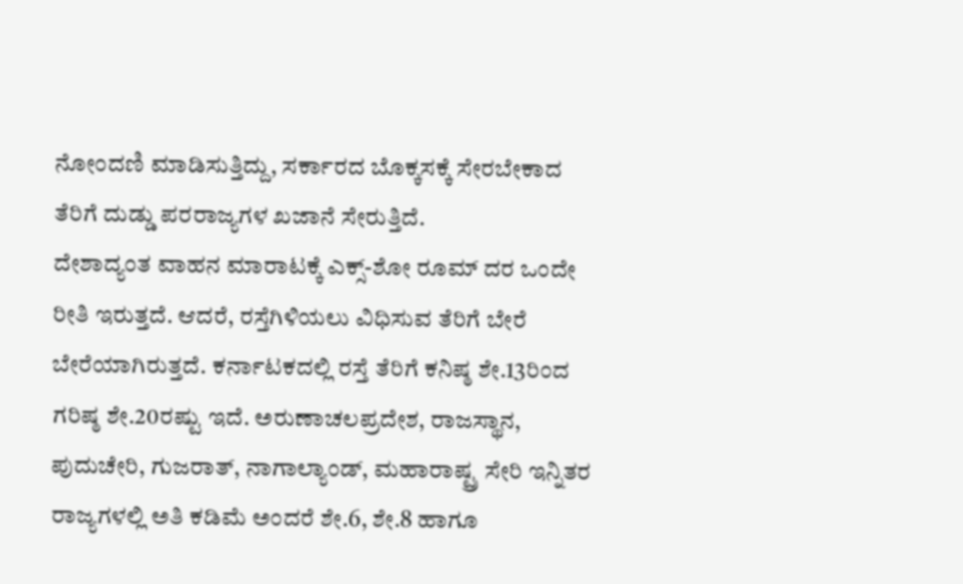ನೋಂದಣಿ ಮಾಡಿಸುತ್ತಿದ್ದು, ಸರ್ಕಾರದ ಬೊಕ್ಕಸಕ್ಕೆ ಸೇರಬೇಕಾದ ತೆರಿಗೆ ದುಡ್ಡು ಪರರಾಜ್ಯಗಳ ಖಜಾನೆ ಸೇರುತ್ತಿದೆ.
ದೇಶಾದ್ಯಂತ ವಾಹನ ಮಾರಾಟಕ್ಕೆ ಎಕ್ಸ್-ಶೋ ರೂಮ್ ದರ ಒಂದೇ ರೀತಿ ಇರುತ್ತದೆ. ಆದರೆ, ರಸ್ತೆಗಿಳಿಯಲು ವಿಧಿಸುವ ತೆರಿಗೆ ಬೇರೆ ಬೇರೆಯಾಗಿರುತ್ತದೆ. ಕರ್ನಾಟಕದಲ್ಲಿ ರಸ್ತೆ ತೆರಿಗೆ ಕನಿಷ್ಠ ಶೇ.13ರಿಂದ ಗರಿಷ್ಠ ಶೇ.20ರಷ್ಟು ಇದೆ. ಅರುಣಾಚಲಪ್ರದೇಶ, ರಾಜಸ್ಥಾನ, ಪುದುಚೇರಿ, ಗುಜರಾತ್, ನಾಗಾಲ್ಯಾಂಡ್, ಮಹಾರಾಷ್ಟ್ರ ಸೇರಿ ಇನ್ನಿತರ ರಾಜ್ಯಗಳಲ್ಲಿ ಅತಿ ಕಡಿಮೆ ಅಂದರೆ ಶೇ.6, ಶೇ.8 ಹಾಗೂ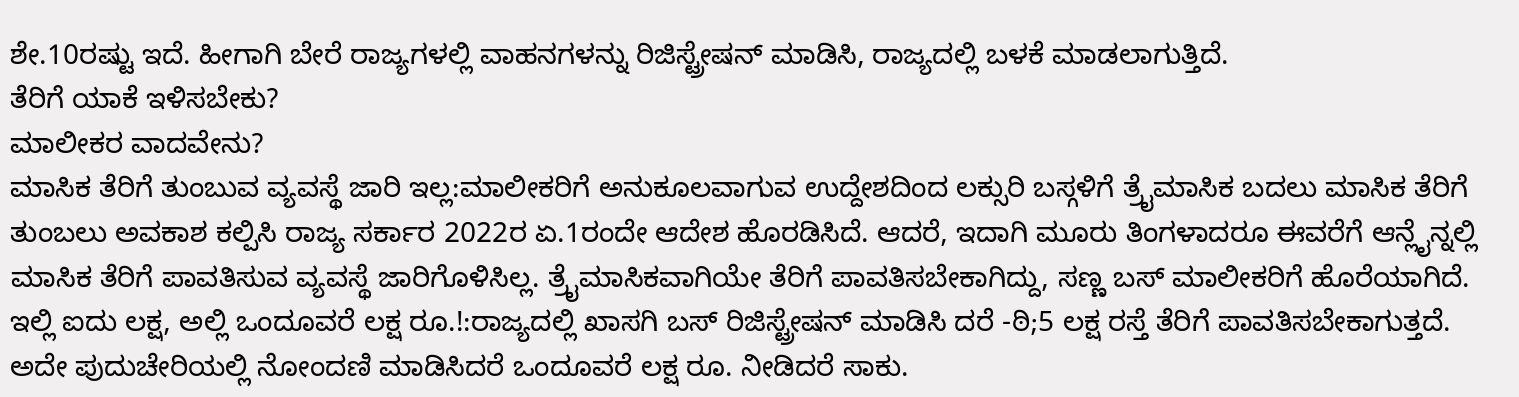ಶೇ.10ರಷ್ಟು ಇದೆ. ಹೀಗಾಗಿ ಬೇರೆ ರಾಜ್ಯಗಳಲ್ಲಿ ವಾಹನಗಳನ್ನು ರಿಜಿಸ್ಟ್ರೇಷನ್ ಮಾಡಿಸಿ, ರಾಜ್ಯದಲ್ಲಿ ಬಳಕೆ ಮಾಡಲಾಗುತ್ತಿದೆ.
ತೆರಿಗೆ ಯಾಕೆ ಇಳಿಸಬೇಕು?
ಮಾಲೀಕರ ವಾದವೇನು?
ಮಾಸಿಕ ತೆರಿಗೆ ತುಂಬುವ ವ್ಯವಸ್ಥೆ ಜಾರಿ ಇಲ್ಲ:ಮಾಲೀಕರಿಗೆ ಅನುಕೂಲವಾಗುವ ಉದ್ದೇಶದಿಂದ ಲಕ್ಸುರಿ ಬಸ್ಗಳಿಗೆ ತ್ರೖೆಮಾಸಿಕ ಬದಲು ಮಾಸಿಕ ತೆರಿಗೆ ತುಂಬಲು ಅವಕಾಶ ಕಲ್ಪಿಸಿ ರಾಜ್ಯ ಸರ್ಕಾರ 2022ರ ಏ.1ರಂದೇ ಆದೇಶ ಹೊರಡಿಸಿದೆ. ಆದರೆ, ಇದಾಗಿ ಮೂರು ತಿಂಗಳಾದರೂ ಈವರೆಗೆ ಆನ್ಲೈನ್ನಲ್ಲಿ ಮಾಸಿಕ ತೆರಿಗೆ ಪಾವತಿಸುವ ವ್ಯವಸ್ಥೆ ಜಾರಿಗೊಳಿಸಿಲ್ಲ. ತ್ರೖೆಮಾಸಿಕವಾಗಿಯೇ ತೆರಿಗೆ ಪಾವತಿಸಬೇಕಾಗಿದ್ದು, ಸಣ್ಣ ಬಸ್ ಮಾಲೀಕರಿಗೆ ಹೊರೆಯಾಗಿದೆ.
ಇಲ್ಲಿ ಐದು ಲಕ್ಷ, ಅಲ್ಲಿ ಒಂದೂವರೆ ಲಕ್ಷ ರೂ.!:ರಾಜ್ಯದಲ್ಲಿ ಖಾಸಗಿ ಬಸ್ ರಿಜಿಸ್ಟ್ರೇಷನ್ ಮಾಡಿಸಿ ದರೆ -ಠಿ;5 ಲಕ್ಷ ರಸ್ತೆ ತೆರಿಗೆ ಪಾವತಿಸಬೇಕಾಗುತ್ತದೆ. ಅದೇ ಪುದುಚೇರಿಯಲ್ಲಿ ನೋಂದಣಿ ಮಾಡಿಸಿದರೆ ಒಂದೂವರೆ ಲಕ್ಷ ರೂ. ನೀಡಿದರೆ ಸಾಕು.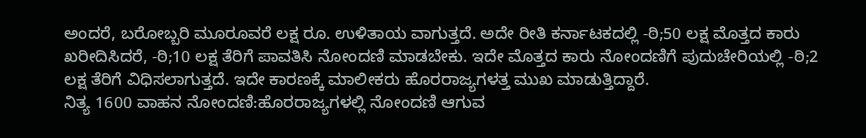ಅಂದರೆ, ಬರೋಬ್ಬರಿ ಮೂರೂವರೆ ಲಕ್ಷ ರೂ. ಉಳಿತಾಯ ವಾಗುತ್ತದೆ. ಅದೇ ರೀತಿ ಕರ್ನಾಟಕದಲ್ಲಿ -ಠಿ;50 ಲಕ್ಷ ಮೊತ್ತದ ಕಾರು ಖರೀದಿಸಿದರೆ, -ಠಿ;10 ಲಕ್ಷ ತೆರಿಗೆ ಪಾವತಿಸಿ ನೋಂದಣಿ ಮಾಡಬೇಕು. ಇದೇ ಮೊತ್ತದ ಕಾರು ನೋಂದಣಿಗೆ ಪುದುಚೇರಿಯಲ್ಲಿ -ಠಿ;2 ಲಕ್ಷ ತೆರಿಗೆ ವಿಧಿಸಲಾಗುತ್ತದೆ. ಇದೇ ಕಾರಣಕ್ಕೆ ಮಾಲೀಕರು ಹೊರರಾಜ್ಯಗಳತ್ತ ಮುಖ ಮಾಡುತ್ತಿದ್ದಾರೆ.
ನಿತ್ಯ 1600 ವಾಹನ ನೋಂದಣಿ:ಹೊರರಾಜ್ಯಗಳಲ್ಲಿ ನೋಂದಣಿ ಆಗುವ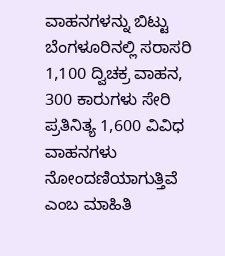ವಾಹನಗಳನ್ನು ಬಿಟ್ಟು ಬೆಂಗಳೂರಿನಲ್ಲಿ ಸರಾಸರಿ 1,100 ದ್ವಿಚಕ್ರ ವಾಹನ, 300 ಕಾರುಗಳು ಸೇರಿ ಪ್ರತಿನಿತ್ಯ 1,600 ವಿವಿಧ ವಾಹನಗಳು ನೋಂದಣಿಯಾಗುತ್ತಿವೆ ಎಂಬ ಮಾಹಿತಿ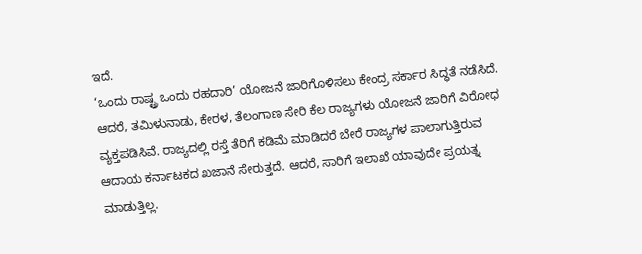ಇದೆ.
‘ಒಂದು ರಾಷ್ಟ್ರ ಒಂದು ರಹದಾರಿ’ ಯೋಜನೆ ಜಾರಿಗೊಳಿಸಲು ಕೇಂದ್ರ ಸರ್ಕಾರ ಸಿದ್ಧತೆ ನಡೆಸಿದೆ. ಆದರೆ, ತಮಿಳುನಾಡು, ಕೇರಳ, ತೆಲಂಗಾಣ ಸೇರಿ ಕೆಲ ರಾಜ್ಯಗಳು ಯೋಜನೆ ಜಾರಿಗೆ ವಿರೋಧ ವ್ಯಕ್ತಪಡಿಸಿವೆ. ರಾಜ್ಯದಲ್ಲಿ ರಸ್ತೆ ತೆರಿಗೆ ಕಡಿಮೆ ಮಾಡಿದರೆ ಬೇರೆ ರಾಜ್ಯಗಳ ಪಾಲಾಗುತ್ತಿರುವ ಆದಾಯ ಕರ್ನಾಟಕದ ಖಜಾನೆ ಸೇರುತ್ತದೆ. ಆದರೆ, ಸಾರಿಗೆ ಇಲಾಖೆ ಯಾವುದೇ ಪ್ರಯತ್ನ ಮಾಡುತ್ತಿಲ್ಲ.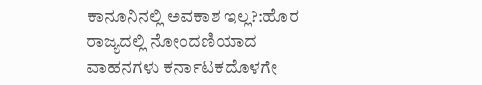ಕಾನೂನಿನಲ್ಲಿ ಅವಕಾಶ ಇಲ್ಲ?:ಹೊರ ರಾಜ್ಯದಲ್ಲಿ ನೋಂದಣಿಯಾದ ವಾಹನಗಳು ಕರ್ನಾಟಕದೊಳಗೇ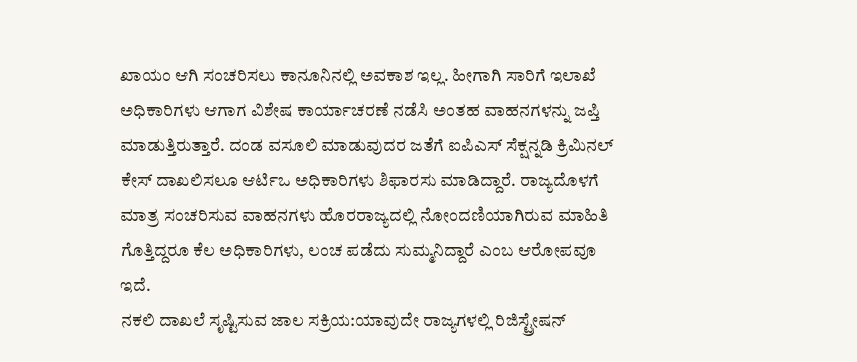ಖಾಯಂ ಆಗಿ ಸಂಚರಿಸಲು ಕಾನೂನಿನಲ್ಲಿ ಅವಕಾಶ ಇಲ್ಲ. ಹೀಗಾಗಿ ಸಾರಿಗೆ ಇಲಾಖೆ ಅಧಿಕಾರಿಗಳು ಆಗಾಗ ವಿಶೇಷ ಕಾರ್ಯಾಚರಣೆ ನಡೆಸಿ ಅಂತಹ ವಾಹನಗಳನ್ನು ಜಪ್ತಿ ಮಾಡುತ್ತಿರುತ್ತಾರೆ. ದಂಡ ವಸೂಲಿ ಮಾಡುವುದರ ಜತೆಗೆ ಐಪಿಎಸ್ ಸೆಕ್ಷನ್ನಡಿ ಕ್ರಿಮಿನಲ್ ಕೇಸ್ ದಾಖಲಿಸಲೂ ಆರ್ಟಿಒ ಅಧಿಕಾರಿಗಳು ಶಿಫಾರಸು ಮಾಡಿದ್ದಾರೆ. ರಾಜ್ಯದೊಳಗೆ ಮಾತ್ರ ಸಂಚರಿಸುವ ವಾಹನಗಳು ಹೊರರಾಜ್ಯದಲ್ಲಿ ನೋಂದಣಿಯಾಗಿರುವ ಮಾಹಿತಿ ಗೊತ್ತಿದ್ದರೂ ಕೆಲ ಅಧಿಕಾರಿಗಳು, ಲಂಚ ಪಡೆದು ಸುಮ್ಮನಿದ್ದಾರೆ ಎಂಬ ಆರೋಪವೂ ಇದೆ.
ನಕಲಿ ದಾಖಲೆ ಸೃಷ್ಟಿಸುವ ಜಾಲ ಸಕ್ರಿಯ:ಯಾವುದೇ ರಾಜ್ಯಗಳಲ್ಲಿ ರಿಜಿಸ್ಟ್ರೇಷನ್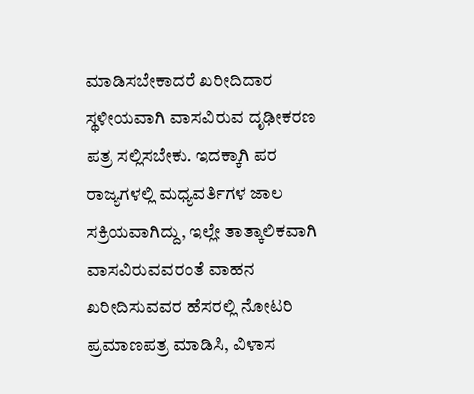ಮಾಡಿಸಬೇಕಾದರೆ ಖರೀದಿದಾರ ಸ್ಥಳೀಯವಾಗಿ ವಾಸವಿರುವ ದೃಢೀಕರಣ ಪತ್ರ ಸಲ್ಲಿಸಬೇಕು. ಇದಕ್ಕಾಗಿ ಪರ ರಾಜ್ಯಗಳಲ್ಲಿ ಮಧ್ಯವರ್ತಿಗಳ ಜಾಲ ಸಕ್ರಿಯವಾಗಿದ್ದು, ಇಲ್ಲೇ ತಾತ್ಕಾಲಿಕವಾಗಿ ವಾಸವಿರುವವರಂತೆ ವಾಹನ ಖರೀದಿಸುವವರ ಹೆಸರಲ್ಲಿ ನೋಟರಿ ಪ್ರಮಾಣಪತ್ರ ಮಾಡಿಸಿ, ವಿಳಾಸ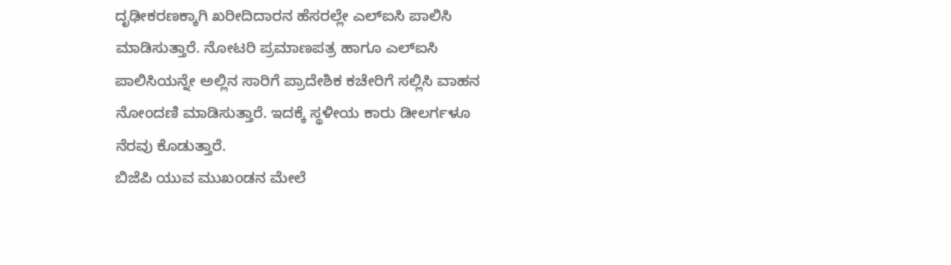ದೃಢೀಕರಣಕ್ಕಾಗಿ ಖರೀದಿದಾರನ ಹೆಸರಲ್ಲೇ ಎಲ್ಐಸಿ ಪಾಲಿಸಿ ಮಾಡಿಸುತ್ತಾರೆ. ನೋಟರಿ ಪ್ರಮಾಣಪತ್ರ ಹಾಗೂ ಎಲ್ಐಸಿ ಪಾಲಿಸಿಯನ್ನೇ ಅಲ್ಲಿನ ಸಾರಿಗೆ ಪ್ರಾದೇಶಿಕ ಕಚೇರಿಗೆ ಸಲ್ಲಿಸಿ ವಾಹನ ನೋಂದಣಿ ಮಾಡಿಸುತ್ತಾರೆ. ಇದಕ್ಕೆ ಸ್ಥಳೀಯ ಕಾರು ಡೀಲರ್ಗಳೂ ನೆರವು ಕೊಡುತ್ತಾರೆ.
ಬಿಜೆಪಿ ಯುವ ಮುಖಂಡನ ಮೇಲೆ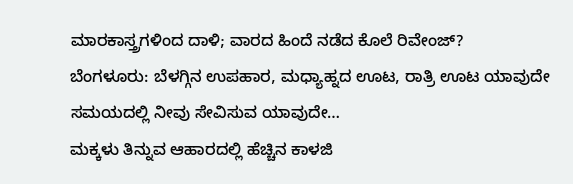ಮಾರಕಾಸ್ತ್ರಗಳಿಂದ ದಾಳಿ; ವಾರದ ಹಿಂದೆ ನಡೆದ ಕೊಲೆ ರಿವೇಂಜ್?
ಬೆಂಗಳೂರು: ಬೆಳಗ್ಗಿನ ಉಪಹಾರ, ಮಧ್ಯಾಹ್ನದ ಊಟ, ರಾತ್ರಿ ಊಟ ಯಾವುದೇ ಸಮಯದಲ್ಲಿ ನೀವು ಸೇವಿಸುವ ಯಾವುದೇ…
ಮಕ್ಕಳು ತಿನ್ನುವ ಆಹಾರದಲ್ಲಿ ಹೆಚ್ಚಿನ ಕಾಳಜಿ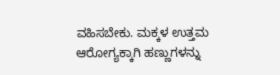ವಹಿಸಬೇಕು. ಮಕ್ಕಳ ಉತ್ತಮ ಆರೋಗ್ಯಕ್ಕಾಗಿ ಹಣ್ಣುಗಳನ್ನು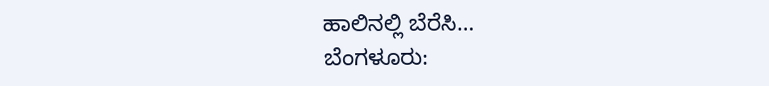ಹಾಲಿನಲ್ಲಿ ಬೆರೆಸಿ…
ಬೆಂಗಳೂರು: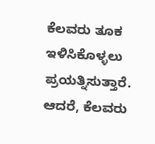ಕೆಲವರು ತೂಕ ಇಳಿಸಿಕೊಳ್ಳಲು ಪ್ರಯತ್ನಿಸುತ್ತಾರೆ. ಆದರೆ, ಕೆಲವರು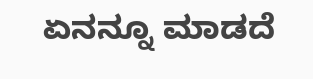ಏನನ್ನೂ ಮಾಡದೆ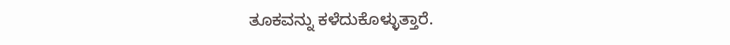ತೂಕವನ್ನು ಕಳೆದುಕೊಳ್ಳುತ್ತಾರೆ.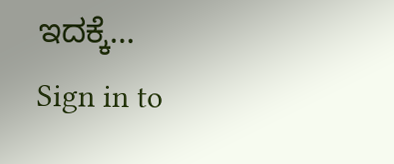ಇದಕ್ಕೆ…
Sign in to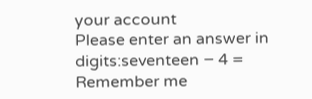your account
Please enter an answer in digits:seventeen − 4 =
Remember me